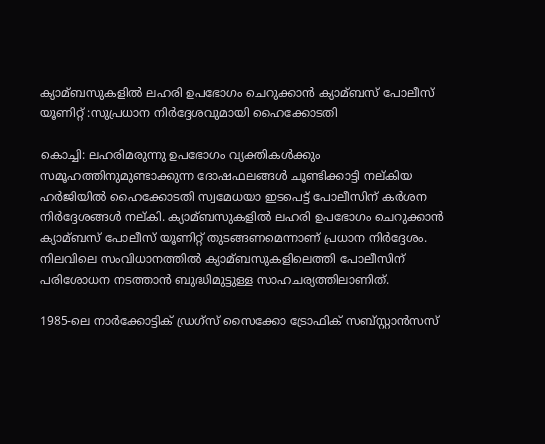ക്യാമ്ബസുകളില്‍ ലഹരി ഉപഭോഗം ചെറുക്കാന്‍ ക്യാമ്ബസ് പോലീസ് യൂണിറ്റ് :സുപ്രധാന നിര്‍ദ്ദേശവുമായി ഹൈക്കോടതി

കൊച്ചി: ലഹരിമരുന്നു ഉപഭോഗം വ്യക്തികള്‍ക്കും സമൂഹത്തിനുമുണ്ടാക്കുന്ന ദോഷഫലങ്ങള്‍ ചൂണ്ടിക്കാട്ടി നല്കിയ ഹര്‍ജിയില്‍ ഹൈക്കോടതി സ്വമേധയാ ഇടപെട്ട് പോലീസിന് കര്‍ശന നിര്‍ദ്ദേശങ്ങള്‍ നല്കി. ക്യാമ്ബസുകളില്‍ ലഹരി ഉപഭോഗം ചെറുക്കാന്‍ ക്യാമ്ബസ് പോലീസ് യൂണിറ്റ് തുടങ്ങണമെന്നാണ് പ്രധാന നിര്‍ദ്ദേശം. നിലവിലെ സംവിധാനത്തില്‍ ക്യാമ്ബസുകളിലെത്തി പോലീസിന് പരിശോധന നടത്താന്‍ ബുദ്ധിമുട്ടുള്ള സാഹചര്യത്തിലാണിത്.

1985-ലെ നാര്‍ക്കോട്ടിക് ഡ്രഗ്സ് സൈക്കോ ട്രോഫിക് സബ്സ്റ്റാന്‍സസ്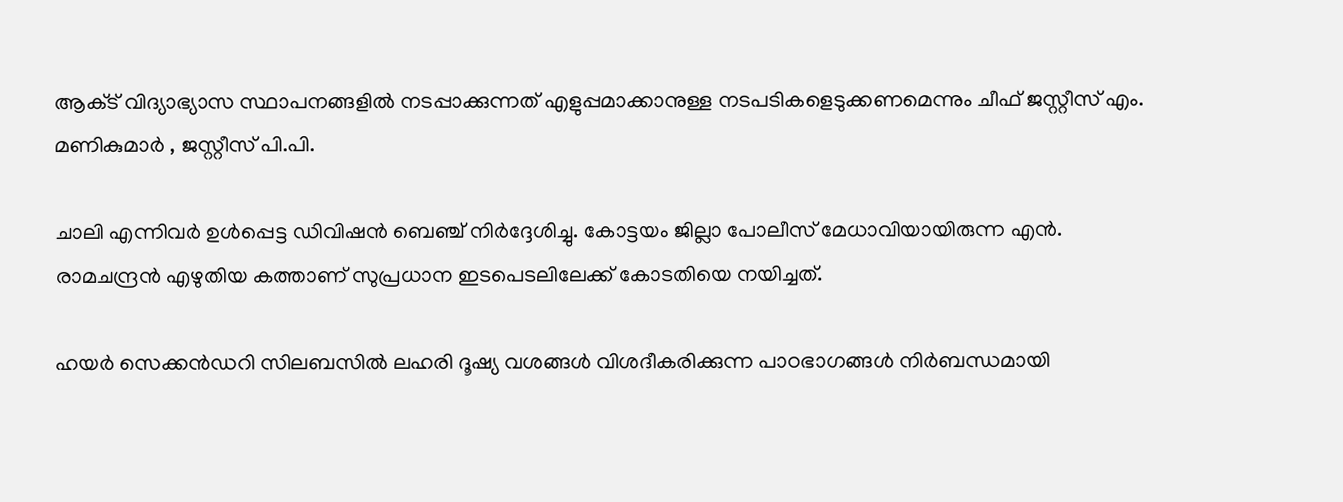ആക്‌ട് വിദ്യാഭ്യാസ സ്ഥാപനങ്ങളില്‍ നടപ്പാക്കുന്നത് എളുപ്പമാക്കാനുള്ള നടപടികളെടുക്കണമെന്നും ചീഫ് ജസ്റ്റീസ് എം. മണികുമാര്‍ , ജസ്റ്റീസ് പി.പി.

ചാലി എന്നിവര്‍ ഉള്‍പ്പെട്ട ഡിവിഷന്‍ ബെഞ്ച് നിര്‍ദ്ദേശിച്ചു. കോട്ടയം ജില്ലാ പോലീസ് മേധാവിയായിരുന്ന എന്‍. രാമചന്ദ്രന്‍ എഴുതിയ കത്താണ് സുപ്രധാന ഇടപെടലിലേക്ക് കോടതിയെ നയിച്ചത്.

ഹയര്‍ സെക്കന്‍ഡറി സിലബസില്‍ ലഹരി ദൂഷ്യ വശങ്ങള്‍ വിശദീകരിക്കുന്ന പാഠഭാഗങ്ങള്‍ നിര്‍ബന്ധമായി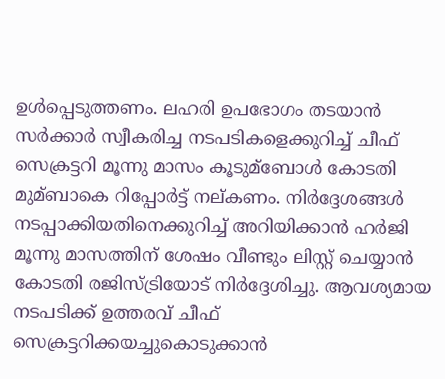ഉള്‍പ്പെടുത്തണം. ലഹരി ഉപഭോഗം തടയാന്‍ സര്‍ക്കാര്‍ സ്വീകരിച്ച നടപടികളെക്കുറിച്ച്‌ ചീഫ് സെക്രട്ടറി മൂന്നു മാസം കൂടുമ്ബോള്‍ കോടതി മുമ്ബാകെ റിപ്പോര്‍ട്ട് നല്കണം. നിര്‍ദ്ദേശങ്ങള്‍ നടപ്പാക്കിയതിനെക്കുറിച്ച്‌ അറിയിക്കാന്‍ ഹര്‍ജി മൂന്നു മാസത്തിന് ശേഷം വീണ്ടും ലിസ്റ്റ് ചെയ്യാന്‍ കോടതി രജിസ്ട്രിയോട് നിര്‍ദ്ദേശിച്ചു. ആവശ്യമായ നടപടിക്ക് ഉത്തരവ് ചീഫ് സെക്രട്ടറിക്കയച്ചുകൊടുക്കാന്‍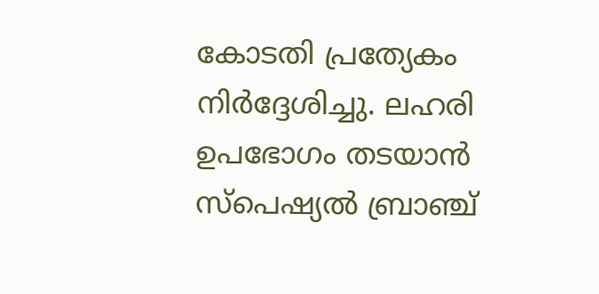കോടതി പ്രത്യേകം നിര്‍ദ്ദേശിച്ചു. ലഹരി ഉപഭോഗം തടയാന്‍ സ്പെഷ്യല്‍ ബ്രാഞ്ച്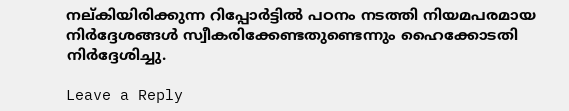നല്കിയിരിക്കുന്ന റിപ്പോര്‍ട്ടില്‍ പഠനം നടത്തി നിയമപരമായ നിര്‍ദ്ദേശങ്ങള്‍ സ്വീകരിക്കേണ്ടതുണ്ടെന്നും ഹൈക്കോടതി നിര്‍ദ്ദേശിച്ചു.

Leave a Reply